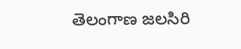తెలంగాణ జలసిరి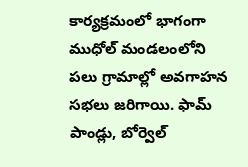కార్యక్రమంలో భాగంగా ముధోల్ మండలంలోని పలు గ్రామాల్లో అవగాహన సభలు జరిగాయి. ఫామ్ పాండ్లు, బోర్వెల్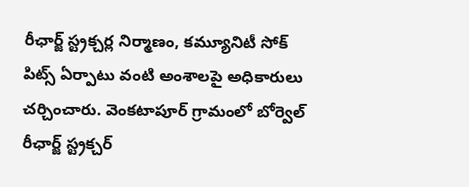రీఛార్జ్ స్ట్రక్చర్ల నిర్మాణం, కమ్యూనిటీ సోక్ పిట్స్ ఏర్పాటు వంటి అంశాలపై అధికారులు చర్చించారు. వెంకటాపూర్ గ్రామంలో బోర్వెల్ రీఛార్జ్ స్ట్రక్చర్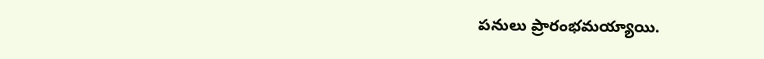పనులు ప్రారంభమయ్యాయి.